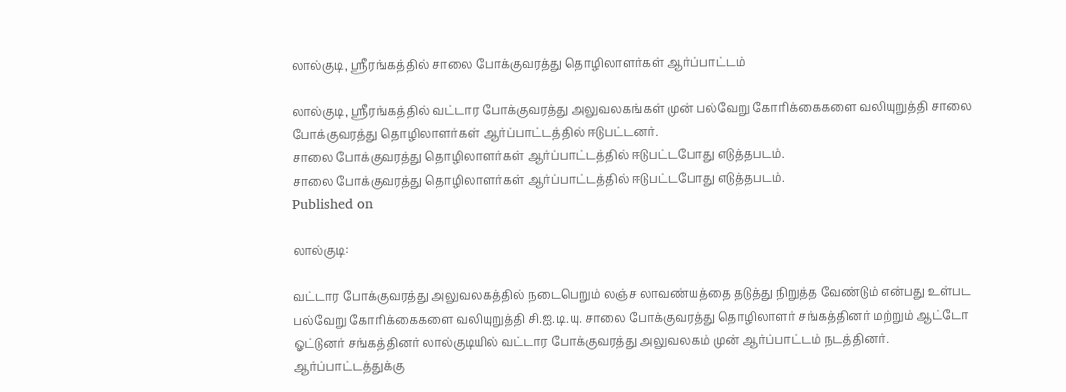லால்குடி, ஸ்ரீரங்கத்தில் சாலை போக்குவரத்து தொழிலாளர்கள் ஆர்ப்பாட்டம்

லால்குடி, ஸ்ரீரங்கத்தில் வட்டார போக்குவரத்து அலுவலகங்கள் முன் பல்வேறு கோரிக்கைகளை வலியுறுத்தி சாலை போக்குவரத்து தொழிலாளர்கள் ஆர்ப்பாட்டத்தில் ஈடுபட்டனர்.
சாலை போக்குவரத்து தொழிலாளர்கள் ஆர்ப்பாட்டத்தில் ஈடுபட்டபோது எடுத்தபடம்.
சாலை போக்குவரத்து தொழிலாளர்கள் ஆர்ப்பாட்டத்தில் ஈடுபட்டபோது எடுத்தபடம்.
Published on

லால்குடி:

வட்டார போக்குவரத்து அலுவலகத்தில் நடைபெறும் லஞ்ச லாவண்யத்தை தடுத்து நிறுத்த வேண்டும் என்பது உள்பட பல்வேறு கோரிக்கைகளை வலியுறுத்தி சி.ஐ.டி.யு. சாலை போக்குவரத்து தொழிலாளர் சங்கத்தினர் மற்றும் ஆட்டோ ஓட்டுனர் சங்கத்தினர் லால்குடியில் வட்டார போக்குவரத்து அலுவலகம் முன் ஆர்ப்பாட்டம் நடத்தினர். ஆர்ப்பாட்டத்துக்கு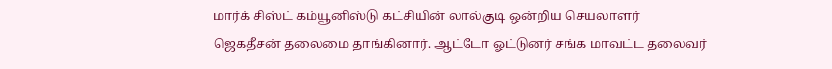மார்க் சிஸ்ட் கம்யூனிஸ்டு கட்சியின் லால்குடி ஒன்றிய செயலாளர் ஜெகதீசன் தலைமை தாங்கினார். ஆட்டோ ஓட்டுனர் சங்க மாவட்ட தலைவர்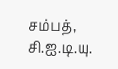சம்பத், சி.ஐ.டி.யு.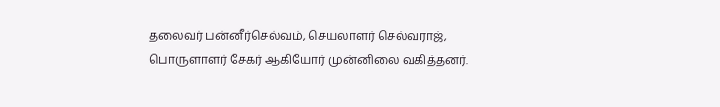தலைவர் பன்னீர்செல்வம், செயலாளர் செல்வராஜ், பொருளாளர் சேகர் ஆகியோர் முன்னிலை வகித்தனர்.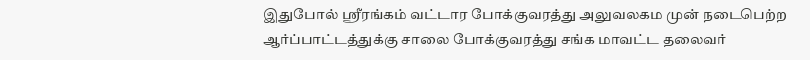இதுபோல் ஸ்ரீரங்கம் வட்டார போக்குவரத்து அலுவலகம முன் நடைபெற்ற ஆர்ப்பாட்டத்துக்கு சாலை போக்குவரத்து சங்க மாவட்ட தலைவர்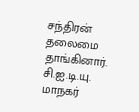சந்திரன் தலைமை தாங்கினார். சி.ஐ.டி.யு. மாநகர்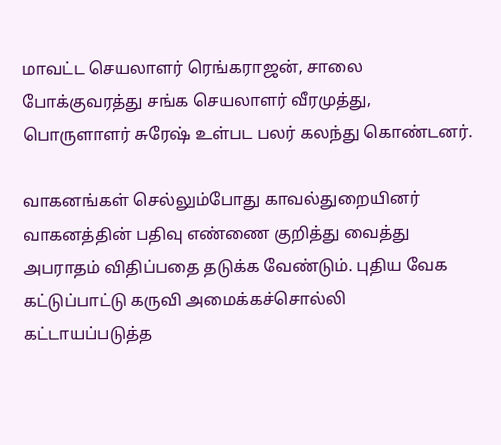மாவட்ட செயலாளர் ரெங்கராஜன், சாலை போக்குவரத்து சங்க செயலாளர் வீரமுத்து, பொருளாளர் சுரேஷ் உள்பட பலர் கலந்து கொண்டனர்.

வாகனங்கள் செல்லும்போது காவல்துறையினர் வாகனத்தின் பதிவு எண்ணை குறித்து வைத்து அபராதம் விதிப்பதை தடுக்க வேண்டும். புதிய வேக கட்டுப்பாட்டு கருவி அமைக்கச்சொல்லி கட்டாயப்படுத்த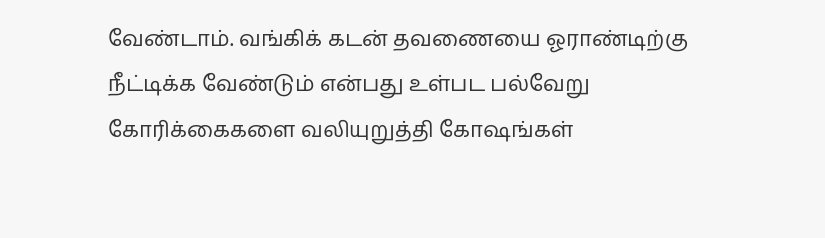வேண்டாம். வங்கிக் கடன் தவணையை ஓராண்டிற்கு நீட்டிக்க வேண்டும் என்பது உள்பட பல்வேறு கோரிக்கைகளை வலியுறுத்தி கோஷங்கள்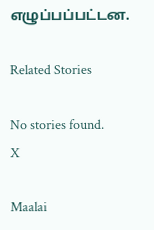எழுப்பப்பட்டன.

Related Stories

No stories found.
X

Maalai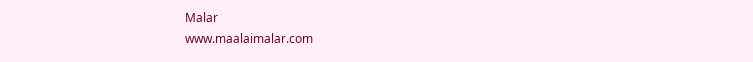Malar
www.maalaimalar.com